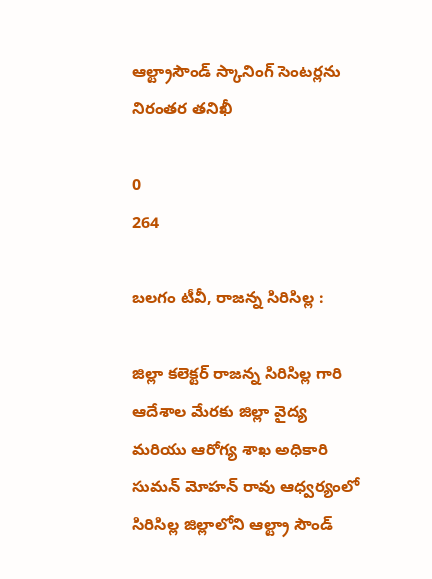ఆల్ట్రాసౌండ్ స్కానింగ్ సెంటర్లను నిరంతర తనిఖీ

0
264

బలగం టీవీ, రాజన్న సిరిసిల్ల :

జిల్లా కలెక్టర్ రాజన్న సిరిసిల్ల గారి ఆదేశాల మేరకు జిల్లా వైద్య మరియు ఆరోగ్య శాఖ అధికారి సుమన్ మోహన్ రావు ఆధ్వర్యంలో సిరిసిల్ల జిల్లాలోని ఆల్ట్రా సౌండ్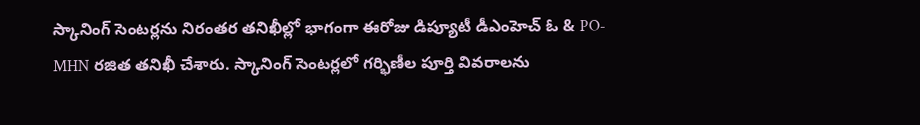స్కానింగ్ సెంటర్లను నిరంతర తనిఖీల్లో భాగంగా ఈరోజు డిప్యూటీ డీఎంహెచ్ ఓ & PO-MHN రజిత తనిఖీ చేశారు. స్కానింగ్ సెంటర్లలో గర్భిణీల పూర్తి వివరాలను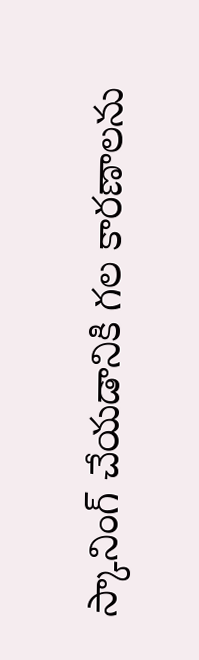స్కానింగ్ చేయడానికి గల కారణాలను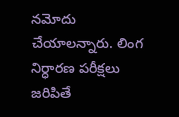నమోదు చేయాలన్నారు. లింగ నిర్ధారణ పరీక్షలు జరిపితే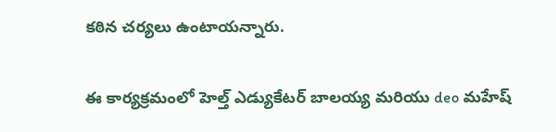కఠిన చర్యలు ఉంటాయన్నారు.

ఈ కార్యక్రమంలో హెల్త్ ఎడ్యుకేటర్ బాలయ్య మరియు deo మహేష్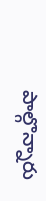పాల్గొన్నారు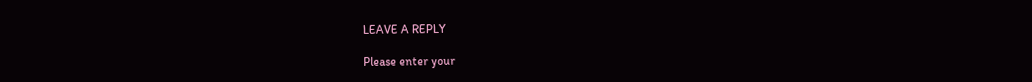LEAVE A REPLY

Please enter your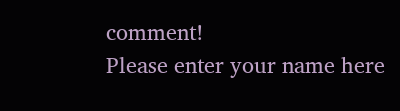comment!
Please enter your name here